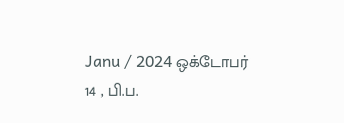Janu / 2024 ஒக்டோபர் 14 , பி.ப.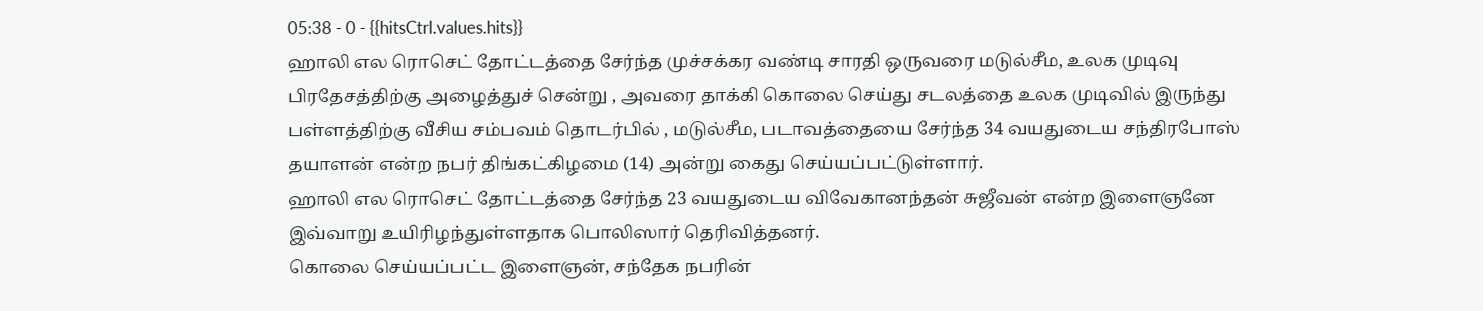05:38 - 0 - {{hitsCtrl.values.hits}}
ஹாலி எல ரொசெட் தோட்டத்தை சேர்ந்த முச்சக்கர வண்டி சாரதி ஒருவரை மடுல்சீம, உலக முடிவு பிரதேசத்திற்கு அழைத்துச் சென்று , அவரை தாக்கி கொலை செய்து சடலத்தை உலக முடிவில் இருந்து பள்ளத்திற்கு வீசிய சம்பவம் தொடர்பில் , மடுல்சீம, படாவத்தையை சேர்ந்த 34 வயதுடைய சந்திரபோஸ் தயாளன் என்ற நபர் திங்கட்கிழமை (14) அன்று கைது செய்யப்பட்டுள்ளார்.
ஹாலி எல ரொசெட் தோட்டத்தை சேர்ந்த 23 வயதுடைய விவேகானந்தன் சுஜீவன் என்ற இளைஞனே இவ்வாறு உயிரிழந்துள்ளதாக பொலிஸார் தெரிவித்தனர்.
கொலை செய்யப்பட்ட இளைஞன், சந்தேக நபரின்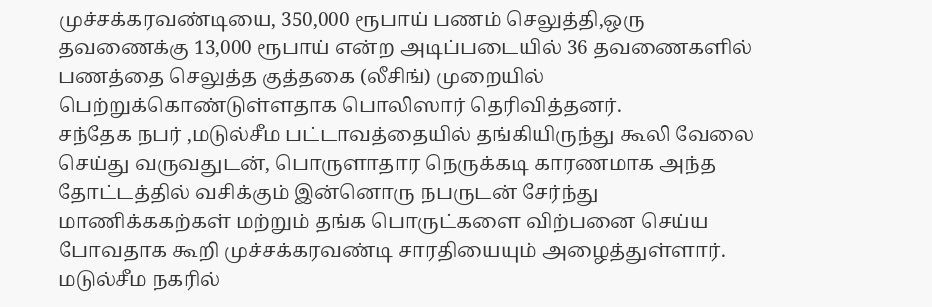முச்சக்கரவண்டியை, 350,000 ரூபாய் பணம் செலுத்தி,ஒரு தவணைக்கு 13,000 ரூபாய் என்ற அடிப்படையில் 36 தவணைகளில் பணத்தை செலுத்த குத்தகை (லீசிங்) முறையில் பெற்றுக்கொண்டுள்ளதாக பொலிஸார் தெரிவித்தனர்.
சந்தேக நபர் ,மடுல்சீம பட்டாவத்தையில் தங்கியிருந்து கூலி வேலை செய்து வருவதுடன், பொருளாதார நெருக்கடி காரணமாக அந்த தோட்டத்தில் வசிக்கும் இன்னொரு நபருடன் சேர்ந்து மாணிக்ககற்கள் மற்றும் தங்க பொருட்களை விற்பனை செய்ய போவதாக கூறி முச்சக்கரவண்டி சாரதியையும் அழைத்துள்ளார்.
மடுல்சீம நகரில்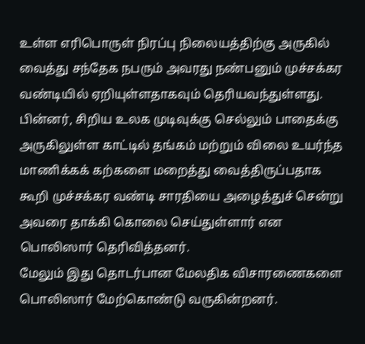உள்ள எரிபொருள் நிரப்பு நிலையத்திற்கு அருகில் வைத்து சந்தேக நபரும் அவரது நண்பனும் முச்சக்கர வண்டியில் ஏறியுள்ளதாகவும் தெரியவந்துள்ளது.
பின்னர், சிறிய உலக முடிவுக்கு செல்லும் பாதைக்கு அருகிலுள்ள காட்டில் தங்கம் மற்றும் விலை உயர்ந்த மாணிக்கக் கற்களை மறைத்து வைத்திருப்பதாக கூறி முச்சக்கர வண்டி சாரதியை அழைத்துச் சென்று அவரை தாக்கி கொலை செய்துள்ளார் என பொலிஸார் தெரிவித்தனர்.
மேலும் இது தொடர்பான மேலதிக விசாரணைகளை பொலிஸார் மேற்கொண்டு வருகின்றனர்.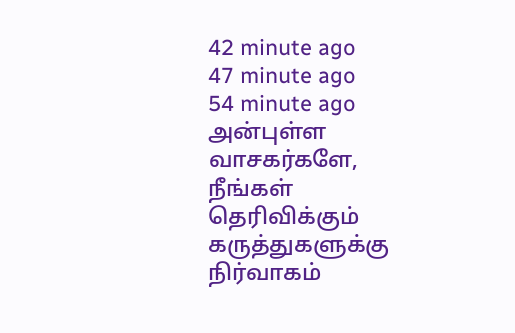42 minute ago
47 minute ago
54 minute ago
அன்புள்ள வாசகர்களே,
நீங்கள் தெரிவிக்கும் கருத்துகளுக்கு நிர்வாகம்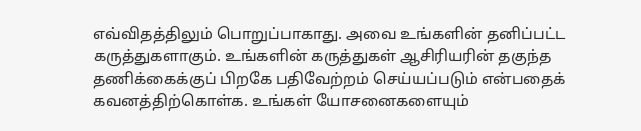எவ்விதத்திலும் பொறுப்பாகாது. அவை உங்களின் தனிப்பட்ட கருத்துகளாகும். உங்களின் கருத்துகள் ஆசிரியரின் தகுந்த தணிக்கைக்குப் பிறகே பதிவேற்றம் செய்யப்படும் என்பதைக் கவனத்திற்கொள்க. உங்கள் யோசனைகளையும்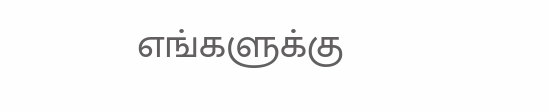எங்களுக்கு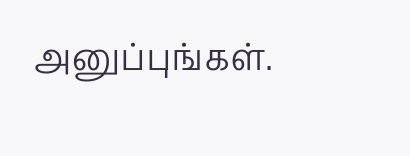அனுப்புங்கள்.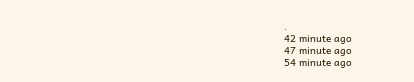.
42 minute ago
47 minute ago
54 minute ago